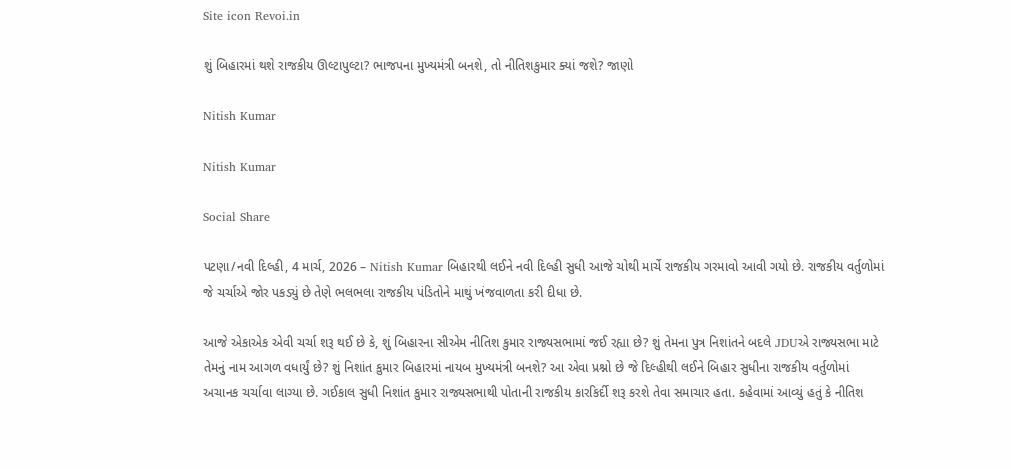Site icon Revoi.in

શું બિહારમાં થશે રાજકીય ઊલ્ટાપુલ્ટા? ભાજપના મુખ્યમંત્રી બનશે, તો નીતિશકુમાર ક્યાં જશે? જાણો

Nitish Kumar

Nitish Kumar

Social Share

પટણા/નવી દિલ્હી, 4 માર્ચ, 2026 – Nitish Kumar બિહારથી લઈને નવી દિલ્હી સુધી આજે ચોથી માર્ચે રાજકીય ગરમાવો આવી ગયો છે. રાજકીય વર્તુળોમાં જે ચર્ચાએ જોર પકડ્યું છે તેણે ભલભલા રાજકીય પંડિતોને માથું ખંજવાળતા કરી દીધા છે.

આજે એકાએક એવી ચર્ચા શરૂ થઈ છે કે, શું બિહારના સીએમ નીતિશ કુમાર રાજ્યસભામાં જઈ રહ્યા છે? શું તેમના પુત્ર નિશાંતને બદલે JDUએ રાજ્યસભા માટે તેમનું નામ આગળ વધાર્યું છે? શું નિશાંત કુમાર બિહારમાં નાયબ મુખ્યમંત્રી બનશે? આ એવા પ્રશ્નો છે જે દિલ્હીથી લઈને બિહાર સુધીના રાજકીય વર્તુળોમાં અચાનક ચર્ચાવા લાગ્યા છે. ગઈકાલ સુધી નિશાંત કુમાર રાજ્યસભાથી પોતાની રાજકીય કારકિર્દી શરૂ કરશે તેવા સમાચાર હતા. કહેવામાં આવ્યું હતું કે નીતિશ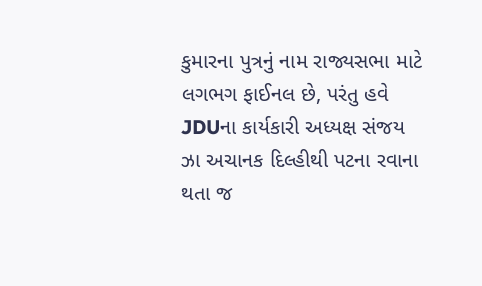કુમારના પુત્રનું નામ રાજ્યસભા માટે લગભગ ફાઈનલ છે, પરંતુ હવે JDUના કાર્યકારી અધ્યક્ષ સંજય ઝા અચાનક દિલ્હીથી પટના રવાના થતા જ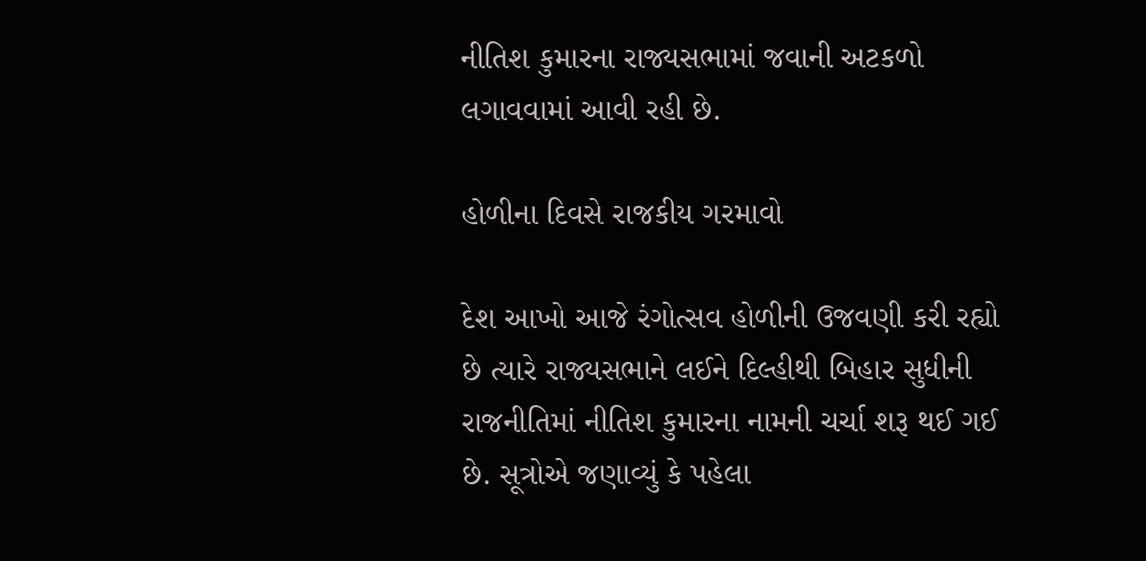નીતિશ કુમારના રાજ્યસભામાં જવાની અટકળો લગાવવામાં આવી રહી છે.

હોળીના દિવસે રાજકીય ગરમાવો

દેશ આખો આજે રંગોત્સવ હોળીની ઉજવણી કરી રહ્યો છે ત્યારે રાજ્યસભાને લઈને દિલ્હીથી બિહાર સુધીની રાજનીતિમાં નીતિશ કુમારના નામની ચર્ચા શરૂ થઈ ગઈ છે. સૂત્રોએ જણાવ્યું કે પહેલા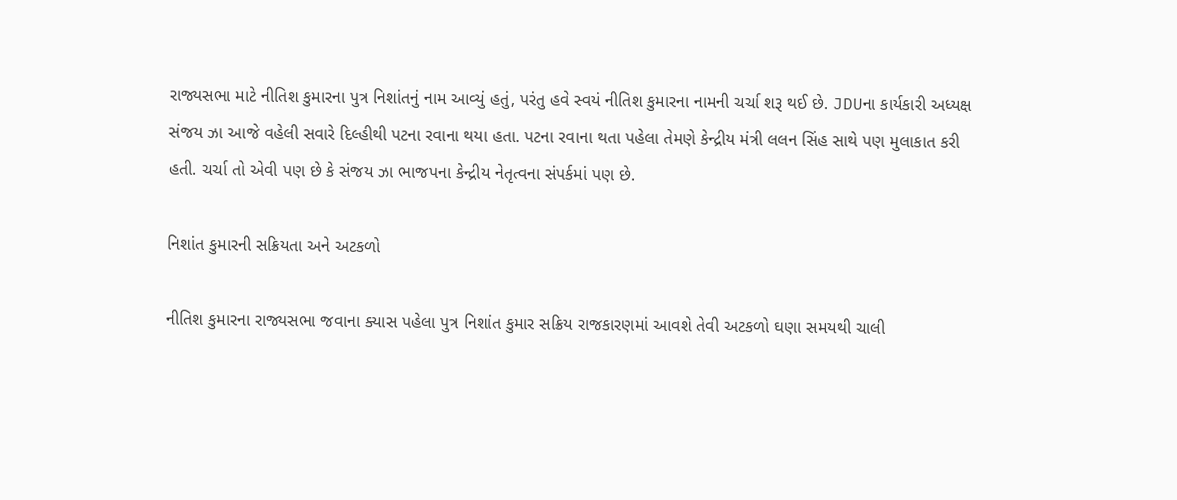રાજ્યસભા માટે નીતિશ કુમારના પુત્ર નિશાંતનું નામ આવ્યું હતું, પરંતુ હવે સ્વયં નીતિશ કુમારના નામની ચર્ચા શરૂ થઈ છે. JDUના કાર્યકારી અધ્યક્ષ સંજય ઝા આજે વહેલી સવારે દિલ્હીથી પટના રવાના થયા હતા. પટના રવાના થતા પહેલા તેમણે કેન્દ્રીય મંત્રી લલન સિંહ સાથે પણ મુલાકાત કરી હતી. ચર્ચા તો એવી પણ છે કે સંજય ઝા ભાજપના કેન્દ્રીય નેતૃત્વના સંપર્કમાં પણ છે.

નિશાંત કુમારની સક્રિયતા અને અટકળો

નીતિશ કુમારના રાજ્યસભા જવાના ક્યાસ પહેલા પુત્ર નિશાંત કુમાર સક્રિય રાજકારણમાં આવશે તેવી અટકળો ઘણા સમયથી ચાલી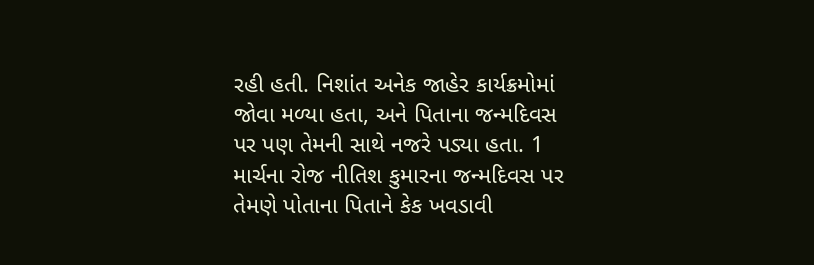રહી હતી. નિશાંત અનેક જાહેર કાર્યક્રમોમાં જોવા મળ્યા હતા, અને પિતાના જન્મદિવસ પર પણ તેમની સાથે નજરે પડ્યા હતા. 1 માર્ચના રોજ નીતિશ કુમારના જન્મદિવસ પર તેમણે પોતાના પિતાને કેક ખવડાવી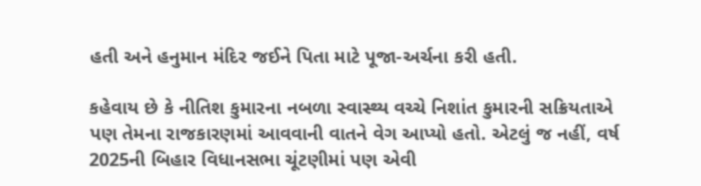હતી અને હનુમાન મંદિર જઈને પિતા માટે પૂજા-અર્ચના કરી હતી.

કહેવાય છે કે નીતિશ કુમારના નબળા સ્વાસ્થ્ય વચ્ચે નિશાંત કુમારની સક્રિયતાએ પણ તેમના રાજકારણમાં આવવાની વાતને વેગ આપ્યો હતો. એટલું જ નહીં, વર્ષ 2025ની બિહાર વિધાનસભા ચૂંટણીમાં પણ એવી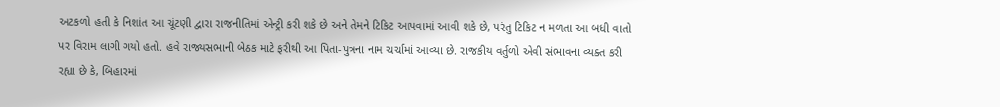અટકળો હતી કે નિશાંત આ ચૂંટણી દ્વારા રાજનીતિમાં એન્ટ્રી કરી શકે છે અને તેમને ટિકિટ આપવામાં આવી શકે છે, પરંતુ ટિકિટ ન મળતા આ બધી વાતો પર વિરામ લાગી ગયો હતો. હવે રાજ્યસભાની બેઠક માટે ફરીથી આ પિતા-પુત્રના નામ ચર્ચામાં આવ્યા છે. રાજકીય વર્તુળો એવી સંભાવના વ્યક્ત કરી રહ્યા છે કે, બિહારમાં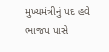મુખ્યમંત્રીનું પદ હવે ભાજપ પાસે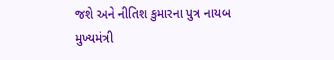જશે અને નીતિશ કુમારના પુત્ર નાયબ મુખ્યમંત્રી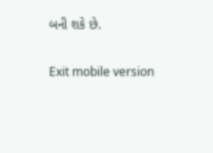બની શકે છે.

Exit mobile version